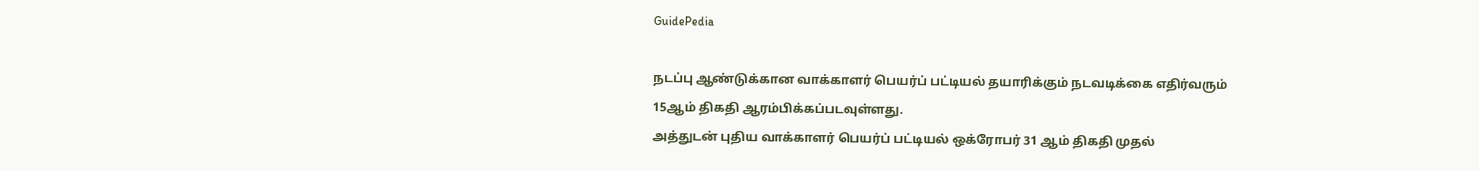GuidePedia

நடப்பு ஆண்டுக்கான வாக்காளர் பெயர்ப் பட்டியல் தயாரிக்கும் நடவடிக்கை எதிர்வரும் 15ஆம் திகதி ஆரம்பிக்கப்படவுள்ளது.
அத்துடன் புதிய வாக்காளர் பெயர்ப் பட்டியல் ஒக்ரோபர் 31 ஆம் திகதி முதல்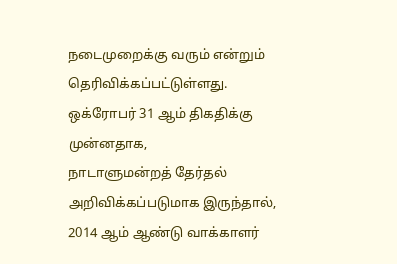நடைமுறைக்கு வரும் என்றும் தெரிவிக்கப்பட்டுள்ளது.   ஒக்ரோபர் 31 ஆம் திகதிக்கு முன்னதாக,
நாடாளுமன்றத் தேர்தல் அறிவிக்கப்படுமாக இருந்தால், 2014 ஆம் ஆண்டு வாக்காளர்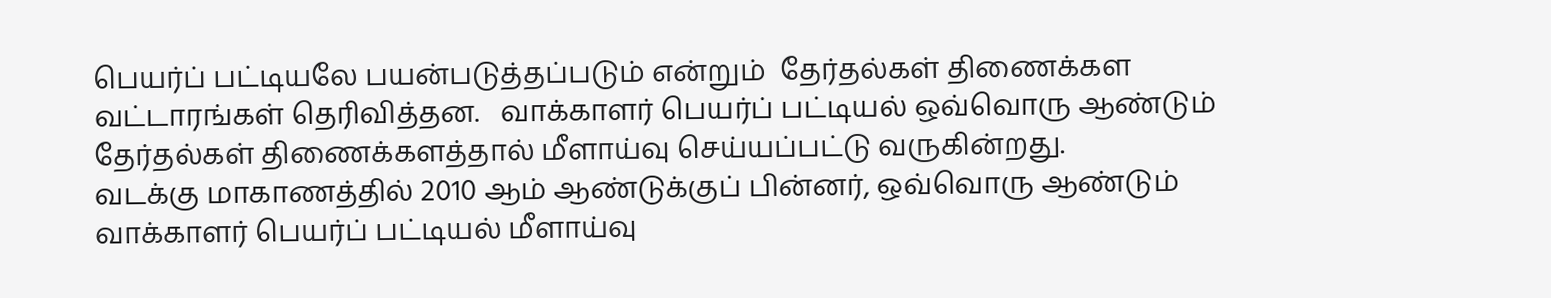பெயர்ப் பட்டியலே பயன்படுத்தப்படும் என்றும்  தேர்தல்கள் திணைக்கள வட்டாரங்கள் தெரிவித்தன.   வாக்காளர் பெயர்ப் பட்டியல் ஒவ்வொரு ஆண்டும் தேர்தல்கள் திணைக்களத்தால் மீளாய்வு செய்யப்பட்டு வருகின்றது.
வடக்கு மாகாணத்தில் 2010 ஆம் ஆண்டுக்குப் பின்னர், ஒவ்வொரு ஆண்டும் வாக்காளர் பெயர்ப் பட்டியல் மீளாய்வு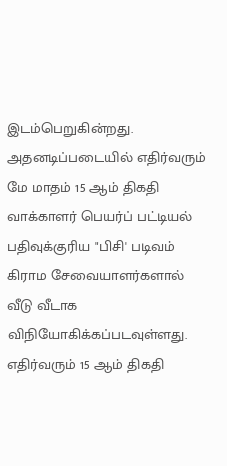இடம்பெறுகின்றது.   அதனடிப்படையில் எதிர்வரும் மே மாதம் 15 ஆம் திகதி வாக்காளர் பெயர்ப் பட்டியல் பதிவுக்குரிய "பிசி' படிவம் கிராம சேவையாளர்களால் வீடு வீடாக விநியோகிக்கப்படவுள்ளது.
எதிர்வரும் 15 ஆம் திகதி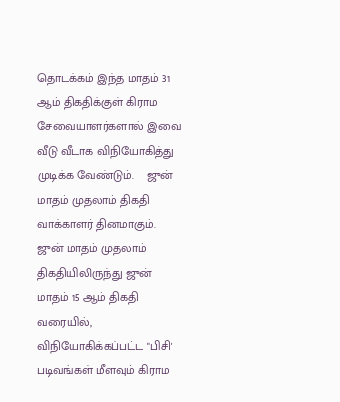தொடக்கம் இந்த மாதம் 31 ஆம் திகதிக்குள் கிராம சேவையாளர்களால் இவை வீடு வீடாக விநியோகித்து முடிக்க வேண்டும்.    ஜுன் மாதம் முதலாம் திகதி வாக்காளர் தினமாகும். ஜுன் மாதம் முதலாம் திகதியிலிருந்து ஜுன் மாதம் 15 ஆம் திகதி வரையில், விநியோகிக்கப்பட்ட "பிசி' படிவங்கள் மீளவும் கிராம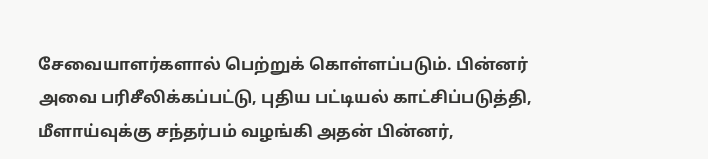சேவையாளர்களால் பெற்றுக் கொள்ளப்படும். பின்னர் அவை பரிசீலிக்கப்பட்டு, புதிய பட்டியல் காட்சிப்படுத்தி, மீளாய்வுக்கு சந்தர்பம் வழங்கி அதன் பின்னர்,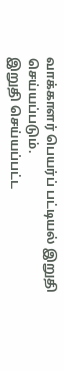வாக்காளர் பெயர்ப் பட்டியல் இறுதி செய்யப்படும்.
இறுதி செய்யப்பட்ட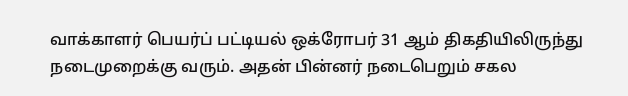வாக்காளர் பெயர்ப் பட்டியல் ஒக்ரோபர் 31 ஆம் திகதியிலிருந்து நடைமுறைக்கு வரும். அதன் பின்னர் நடைபெறும் சகல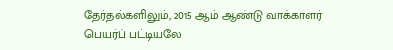தேர்தல்களிலும், 2015 ஆம் ஆண்டு வாக்காளர் பெயர்ப் பட்டியலே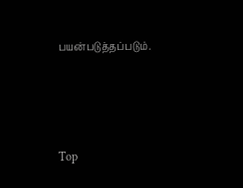பயன்படுத்தப்படும்.




Top